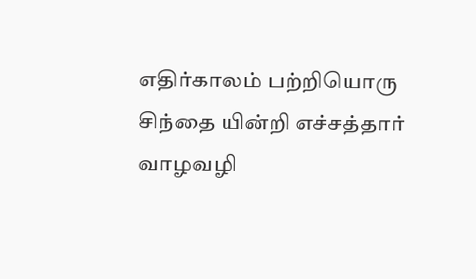எதிர்காலம் பற்றியொரு சிந்தை யின்றி எச்சத்தார் வாழவழி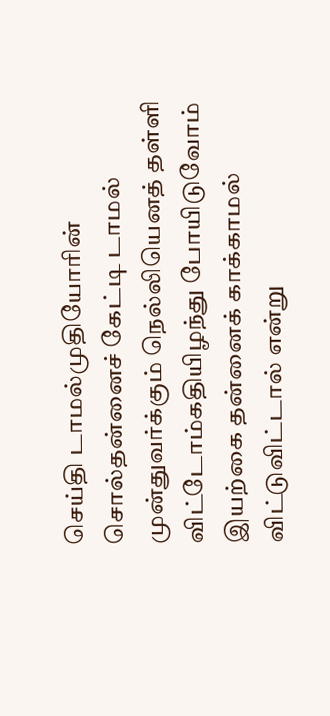செய்தி டாமல்முதியோரின் சொல்தன்னைச் கேட்டி டாமல் முன்துவர்க்கும் நெல்லியெனத் தள்ளி விட்டோம்கதியிழந்து போயிடுவோம் இயற்கை தன்னைக் காக்காமல் விட்டுவிட்டால் என்று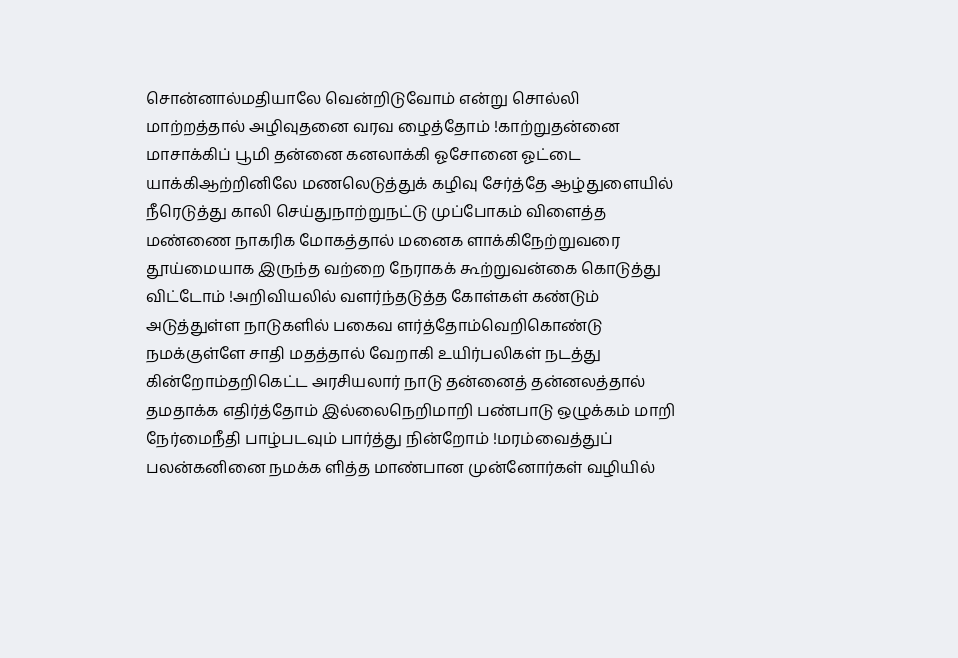சொன்னால்மதியாலே வென்றிடுவோம் என்று சொல்லி மாற்றத்தால் அழிவுதனை வரவ ழைத்தோம் !காற்றுதன்னை மாசாக்கிப் பூமி தன்னை கனலாக்கி ஓசோனை ஓட்டை யாக்கிஆற்றினிலே மணலெடுத்துக் கழிவு சேர்த்தே ஆழ்துளையில் நீரெடுத்து காலி செய்துநாற்றுநட்டு முப்போகம் விளைத்த மண்ணை நாகரிக மோகத்தால் மனைக ளாக்கிநேற்றுவரை தூய்மையாக இருந்த வற்றை நேராகக் கூற்றுவன்கை கொடுத்து விட்டோம் !அறிவியலில் வளர்ந்தடுத்த கோள்கள் கண்டும் அடுத்துள்ள நாடுகளில் பகைவ ளர்த்தோம்வெறிகொண்டு நமக்குள்ளே சாதி மதத்தால் வேறாகி உயிர்பலிகள் நடத்து கின்றோம்தறிகெட்ட அரசியலார் நாடு தன்னைத் தன்னலத்தால் தமதாக்க எதிர்த்தோம் இல்லைநெறிமாறி பண்பாடு ஒழுக்கம் மாறி நேர்மைநீதி பாழ்படவும் பார்த்து நின்றோம் !மரம்வைத்துப் பலன்கனினை நமக்க ளித்த மாண்பான முன்னோர்கள் வழியில்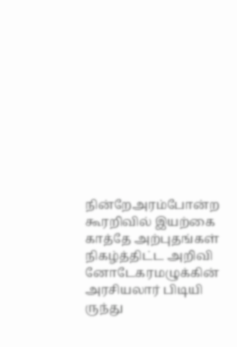நின்றேஅரம்போன்ற கூரறிவில் இயற்கை காத்தே அற்புதங்கள் நிகழ்த்திட்ட அறிவி னோடேகரமழுக்கின் அரசியலார் பிடியி ருந்து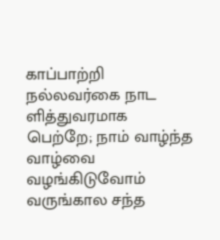காப்பாற்றி நல்லவர்கை நாட ளித்துவரமாக பெற்றே; நாம் வாழ்ந்த வாழ்வை வழங்கிடுவோம் வருங்கால சந்த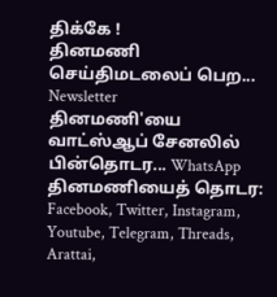திக்கே !
தினமணி செய்திமடலைப் பெற... Newsletter
தினமணி'யை வாட்ஸ்ஆப் சேனலில் பின்தொடர... WhatsApp
தினமணியைத் தொடர: Facebook, Twitter, Instagram, Youtube, Telegram, Threads, Arattai,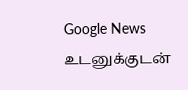Google News
உடனுக்குடன்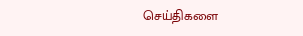செய்திகளை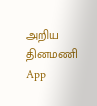அறிய தினமணி App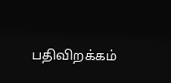பதிவிறக்கம்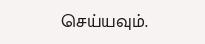செய்யவும்.